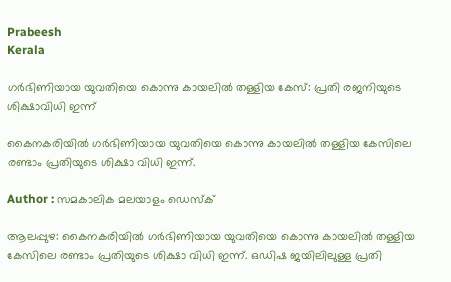Prabeesh
Kerala

ഗര്‍ഭിണിയായ യുവതിയെ കൊന്നു കായലില്‍ തള്ളിയ കേസ്: പ്രതി രജനിയുടെ ശിക്ഷാവിധി ഇന്ന്

കൈനകരിയില്‍ ഗര്‍ഭിണിയായ യുവതിയെ കൊന്നു കായലില്‍ തള്ളിയ കേസിലെ രണ്ടാം പ്രതിയുടെ ശിക്ഷാ വിധി ഇന്ന്.

Author : സമകാലിക മലയാളം ഡെസ്ക്

ആലപ്പുഴ: കൈനകരിയില്‍ ഗര്‍ഭിണിയായ യുവതിയെ കൊന്നു കായലില്‍ തള്ളിയ കേസിലെ രണ്ടാം പ്രതിയുടെ ശിക്ഷാ വിധി ഇന്ന്. ഒഡിഷ ജയിലിലുള്ള പ്രതി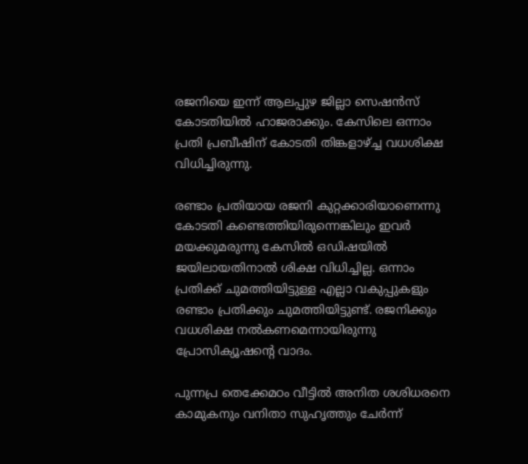രജനിയെ ഇന്ന് ആലപ്പുഴ ജില്ലാ സെഷന്‍സ് കോടതിയില്‍ ഹാജരാക്കും. കേസിലെ ഒന്നാം പ്രതി പ്രബീഷിന് കോടതി തിങ്കളാഴ്ച്ച വധശിക്ഷ വിധിച്ചിരുന്നു.

രണ്ടാം പ്രതിയായ രജനി കുറ്റക്കാരിയാണെന്നു കോടതി കണ്ടെത്തിയിരുന്നെങ്കിലും ഇവര്‍ മയക്കുമരുന്നു കേസില്‍ ഒഡിഷയില്‍ ജയിലായതിനാല്‍ ശിക്ഷ വിധിച്ചില്ല. ഒന്നാം പ്രതിക്ക് ചുമത്തിയിട്ടുള്ള എല്ലാ വകുപ്പുകളും രണ്ടാം പ്രതിക്കും ചുമത്തിയിട്ടുണ്ട്. രജനിക്കും വധശിക്ഷ നല്‍കണമെന്നായിരുന്നു പ്രോസിക്യൂഷന്റെ വാദം.

പുന്നപ്ര തെക്കേമഠം വീട്ടില്‍ അനിത ശശിധരനെ കാമുകനും വനിതാ സുഹൃത്തും ചേര്‍ന്ന്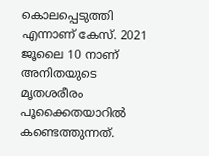കൊലപ്പെടുത്തി എന്നാണ് കേസ്. 2021 ജൂലൈ 10 നാണ് അനിതയുടെ മൃതശരീരം പൂക്കൈതയാറില്‍ കണ്ടെത്തുന്നത്.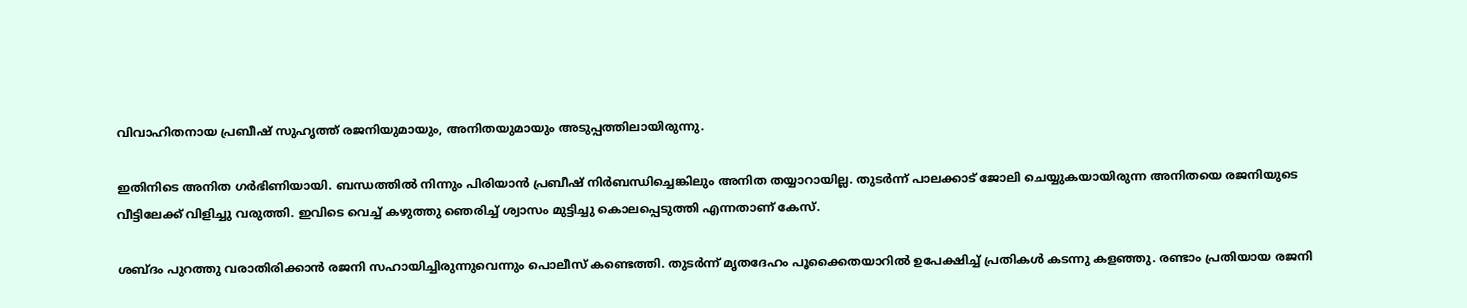വിവാഹിതനായ പ്രബീഷ് സുഹൃത്ത് രജനിയുമായും, അനിതയുമായും അടുപ്പത്തിലായിരുന്നു.

ഇതിനിടെ അനിത ഗര്‍ഭിണിയായി. ബന്ധത്തില്‍ നിന്നും പിരിയാന്‍ പ്രബീഷ് നിര്‍ബന്ധിച്ചെങ്കിലും അനിത തയ്യാറായില്ല. തുടര്‍ന്ന് പാലക്കാട് ജോലി ചെയ്യുകയായിരുന്ന അനിതയെ രജനിയുടെ വീട്ടിലേക്ക് വിളിച്ചു വരുത്തി. ഇവിടെ വെച്ച് കഴുത്തു ഞെരിച്ച് ശ്വാസം മുട്ടിച്ചു കൊലപ്പെടുത്തി എന്നതാണ് കേസ്.

ശബ്ദം പുറത്തു വരാതിരിക്കാന്‍ രജനി സഹായിച്ചിരുന്നുവെന്നും പൊലീസ് കണ്ടെത്തി. തുടര്‍ന്ന് മൃതദേഹം പൂക്കൈതയാറില്‍ ഉപേക്ഷിച്ച് പ്രതികള്‍ കടന്നു കളഞ്ഞു. രണ്ടാം പ്രതിയായ രജനി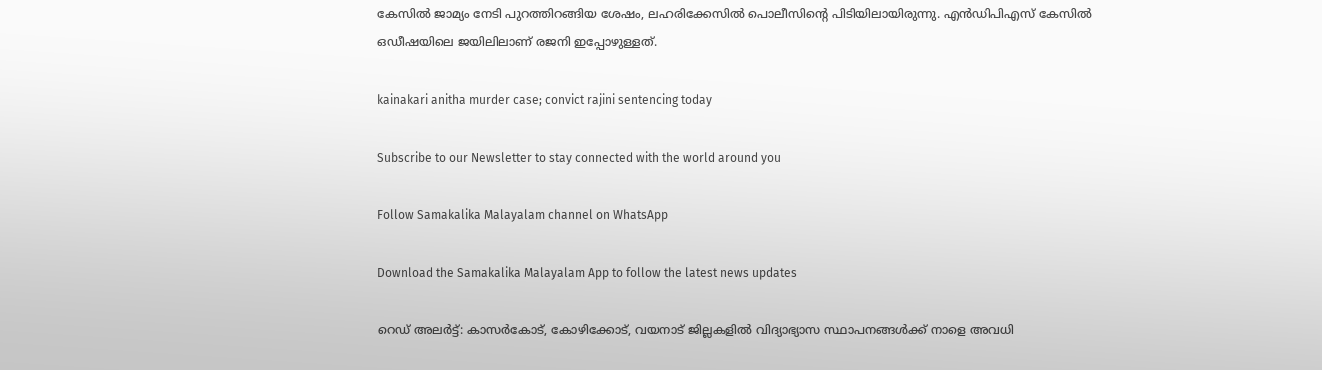കേസില്‍ ജാമ്യം നേടി പുറത്തിറങ്ങിയ ശേഷം, ലഹരിക്കേസില്‍ പൊലീസിന്റെ പിടിയിലായിരുന്നു. എന്‍ഡിപിഎസ് കേസില്‍ ഒഡീഷയിലെ ജയിലിലാണ് രജനി ഇപ്പോഴുള്ളത്.

kainakari anitha murder case; convict rajini sentencing today

Subscribe to our Newsletter to stay connected with the world around you

Follow Samakalika Malayalam channel on WhatsApp

Download the Samakalika Malayalam App to follow the latest news updates

റെഡ് അലര്‍ട്ട്: കാസര്‍കോട്, കോഴിക്കോട്, വയനാട് ജില്ലകളില്‍ വിദ്യാഭ്യാസ സ്ഥാപനങ്ങള്‍ക്ക് നാളെ അവധി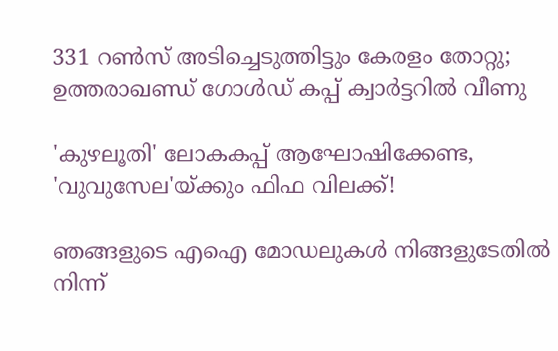331 റൺസ് അടിച്ചെടുത്തിട്ടും കേരളം തോറ്റു; ഉത്തരാഖണ്ഡ് ഗോൾഡ് കപ്പ് ക്വാർട്ടറിൽ വീണു

'കുഴലൂതി' ലോകകപ്പ് ആഘോഷിക്കേണ്ട, 'വുവുസേല'യ്ക്കും ഫിഫ വിലക്ക്!

ഞങ്ങളുടെ എഐ മോഡലുകൾ നിങ്ങളുടേതിൽ നിന്ന്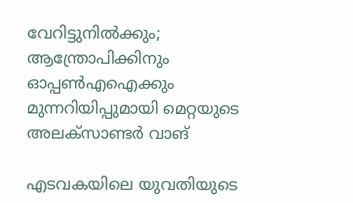വേറിട്ടുനിൽക്കും; ആന്ത്രോപിക്കിനും ഓപ്പൺഎഐക്കും മുന്നറിയിപ്പുമായി മെറ്റയുടെ അലക്സാണ്ടർ വാങ്

എടവകയിലെ യുവതിയുടെ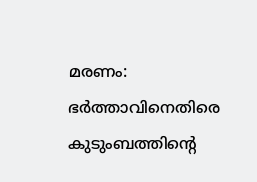മരണം: ഭർത്താവിനെതിരെ കുടുംബത്തിന്റെ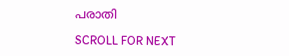പരാതി

SCROLL FOR NEXT